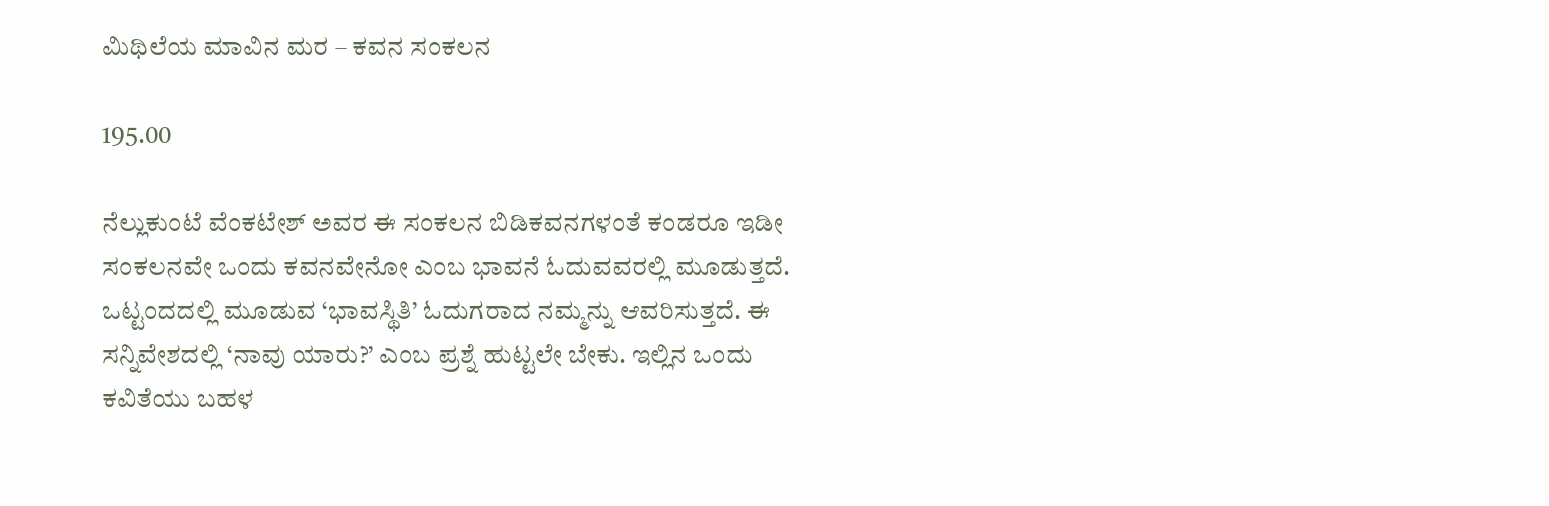ಮಿಥಿಲೆಯ ಮಾವಿನ ಮರ – ಕವನ ಸಂಕಲನ

195.00

ನೆಲ್ಲುಕುಂಟೆ ವೆಂಕಟೇಶ್ ಅವರ ಈ ಸಂಕಲನ ಬಿಡಿಕವನಗಳಂತೆ ಕಂಡರೂ ಇಡೀ ಸಂಕಲನವೇ ಒಂದು ಕವನವೇನೋ ಎಂಬ ಭಾವನೆ ಓದುವವರಲ್ಲಿ ಮೂಡುತ್ತದೆ. ಒಟ್ಟಂದದಲ್ಲಿ ಮೂಡುವ ‘ಭಾವಸ್ಥಿತಿ’ ಓದುಗರಾದ ನಮ್ಮನ್ನು ಆವರಿಸುತ್ತದೆ. ಈ ಸನ್ನಿವೇಶದಲ್ಲಿ ‘ನಾವು ಯಾರು?’ ಎಂಬ ಪ್ರಶ್ನೆ ಹುಟ್ಟಲೇ ಬೇಕು. ಇಲ್ಲಿನ ಒಂದು ಕವಿತೆಯು ಬಹಳ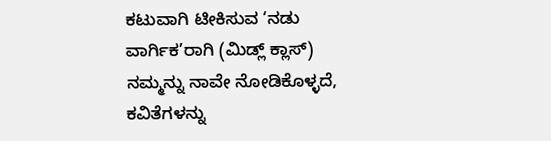ಕಟುವಾಗಿ ಟೀಕಿಸುವ ‘ನಡು ವಾರ್ಗಿಕ’ರಾಗಿ (ಮಿಡ್ಲ್ ಕ್ಲಾಸ್) ನಮ್ಮನ್ನು ನಾವೇ ನೋಡಿಕೊಳ್ಳದೆ, ಕವಿತೆಗಳನ್ನು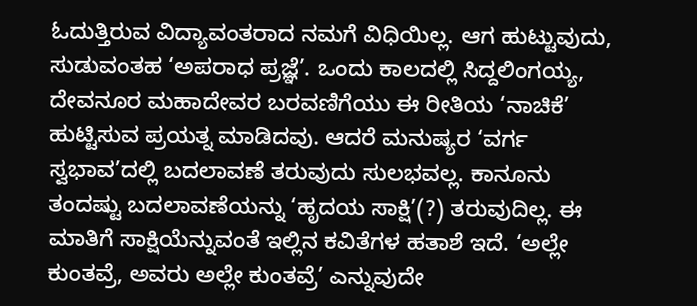ಓದುತ್ತಿರುವ ವಿದ್ಯಾವಂತರಾದ ನಮಗೆ ವಿಧಿಯಿಲ್ಲ. ಆಗ ಹುಟ್ಟುವುದು, ಸುಡುವಂತಹ ‘ಅಪರಾಧ ಪ್ರಜ್ಞೆ’. ಒಂದು ಕಾಲದಲ್ಲಿ ಸಿದ್ದಲಿಂಗಯ್ಯ, ದೇವನೂರ ಮಹಾದೇವರ ಬರವಣಿಗೆಯು ಈ ರೀತಿಯ ‘ನಾಚಿಕೆ’ ಹುಟ್ಟಿಸುವ ಪ್ರಯತ್ನ ಮಾಡಿದವು. ಆದರೆ ಮನುಷ್ಯರ ‘ವರ್ಗ ಸ್ವಭಾವ’ದಲ್ಲಿ ಬದಲಾವಣೆ ತರುವುದು ಸುಲಭವಲ್ಲ. ಕಾನೂನು ತಂದಷ್ಟು ಬದಲಾವಣೆಯನ್ನು ‘ಹೃದಯ ಸಾಕ್ಷಿ’(?) ತರುವುದಿಲ್ಲ. ಈ ಮಾತಿಗೆ ಸಾಕ್ಷಿಯೆನ್ನುವಂತೆ ಇಲ್ಲಿನ ಕವಿತೆಗಳ ಹತಾಶೆ ಇದೆ. ‘ಅಲ್ಲೇ ಕುಂತವ್ರೆ, ಅವರು ಅಲ್ಲೇ ಕುಂತವ್ರೆ’ ಎನ್ನುವುದೇ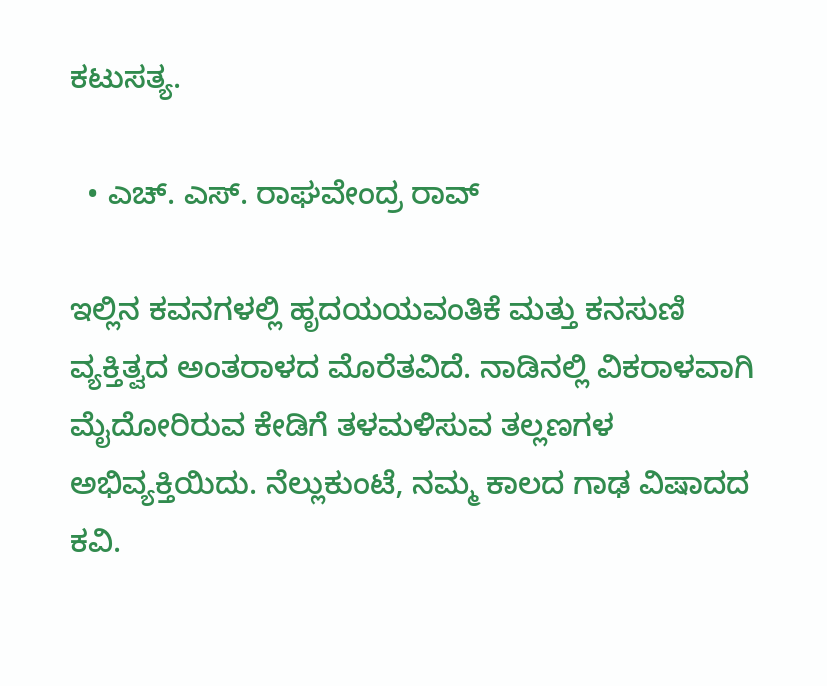ಕಟುಸತ್ಯ.

  • ಎಚ್. ಎಸ್. ರಾಘವೇಂದ್ರ ರಾವ್

ಇಲ್ಲಿನ ಕವನಗಳಲ್ಲಿ ಹೃದಯಯವಂತಿಕೆ ಮತ್ತು ಕನಸುಣಿ ವ್ಯಕ್ತಿತ್ವದ ಅಂತರಾಳದ ಮೊರೆತವಿದೆ. ನಾಡಿನಲ್ಲಿ ವಿಕರಾಳವಾಗಿ ಮೈದೋರಿರುವ ಕೇಡಿಗೆ ತಳಮಳಿಸುವ ತಲ್ಲಣಗಳ ಅಭಿವ್ಯಕ್ತಿಯಿದು. ನೆಲ್ಲುಕುಂಟೆ, ನಮ್ಮ ಕಾಲದ ಗಾಢ ವಿಷಾದದ ಕವಿ.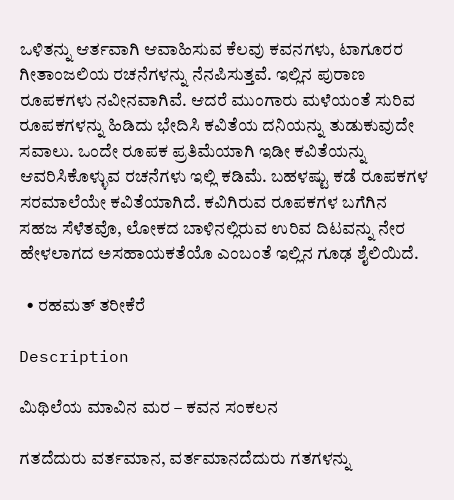ಒಳಿತನ್ನು‌ ಆರ್ತವಾಗಿ ಆವಾಹಿಸುವ ಕೆಲವು ಕವನಗಳು, ಟಾಗೂರರ ಗೀತಾಂಜಲಿಯ ರಚನೆಗಳನ್ನು ನೆನಪಿಸುತ್ತವೆ. ಇಲ್ಲಿನ ಪುರಾಣ ರೂಪಕಗಳು ನವೀನವಾಗಿವೆ. ಆದರೆ ಮುಂಗಾರು ಮಳೆಯಂತೆ ಸುರಿವ ರೂಪಕಗಳನ್ನು ಹಿಡಿದು ಭೇದಿಸಿ ಕವಿತೆಯ ದನಿಯನ್ನು ತುಡುಕುವುದೇ ಸವಾಲು. ಒಂದೇ ರೂಪಕ ಪ್ರತಿಮೆಯಾಗಿ ಇಡೀ ಕವಿತೆಯನ್ನು ಆವರಿಸಿಕೊಳ್ಳುವ ರಚನೆಗಳು ಇಲ್ಲಿ ಕಡಿಮೆ. ಬಹಳಷ್ಟು ಕಡೆ ರೂಪಕಗಳ ಸರಮಾಲೆಯೇ ಕವಿತೆಯಾಗಿದೆ. ಕವಿಗಿರುವ ರೂಪಕಗಳ ಬಗೆಗಿನ ಸಹಜ ಸೆಳೆತವೊ, ಲೋಕದ ಬಾಳಿನಲ್ಲಿರುವ ಉರಿವ ದಿಟವನ್ನು ನೇರ ಹೇಳಲಾಗದ ಅಸಹಾಯಕತೆಯೊ ಎಂಬಂತೆ ಇಲ್ಲಿನ ಗೂಢ ಶೈಲಿಯಿದೆ.

  • ರಹಮತ್ ತರೀಕೆರೆ

Description

ಮಿಥಿಲೆಯ ಮಾವಿನ ಮರ – ಕವನ ಸಂಕಲನ

ಗತದೆದುರು ವರ್ತಮಾನ, ವರ್ತಮಾನದೆದುರು ಗತಗಳನ್ನು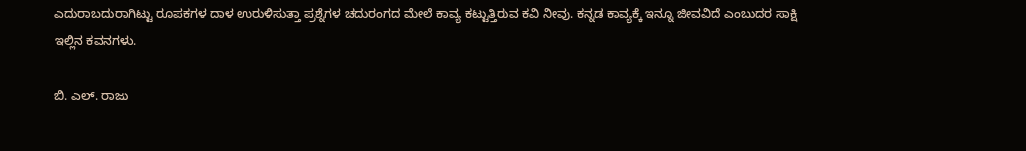ಎದುರಾಬದುರಾಗಿಟ್ಟು ರೂಪಕಗಳ ದಾಳ ಉರುಳಿಸುತ್ತಾ ಪ್ರಶ್ನೆಗಳ ಚದುರಂಗದ ಮೇಲೆ ಕಾವ್ಯ ಕಟ್ಟುತ್ತಿರುವ ಕವಿ ನೀವು. ಕನ್ನಡ ಕಾವ್ಯಕ್ಕೆ ಇನ್ನೂ ಜೀವವಿದೆ ಎಂಬುದರ ಸಾಕ್ಷಿ ಇಲ್ಲಿನ ಕವನಗಳು.

ಬಿ. ಎಲ್. ರಾಜು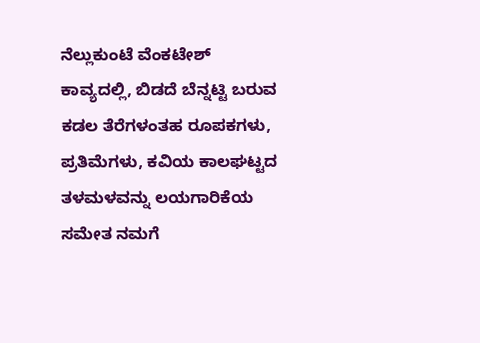ನೆಲ್ಲುಕುಂಟೆ ವೆಂಕಟೇಶ್ ಕಾವ್ಯದಲ್ಲಿ, ಬಿಡದೆ ಬೆನ್ನಟ್ಟಿ ಬರುವ ಕಡಲ ತೆರೆಗಳಂತಹ ರೂಪಕಗಳು, ಪ್ರತಿಮೆಗಳು, ಕವಿಯ ಕಾಲಘಟ್ಟದ ತಳಮಳವನ್ನು ಲಯಗಾರಿಕೆಯ ಸಮೇತ ನಮಗೆ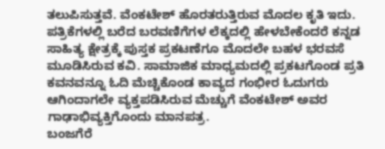ತಲುಪಿಸುತ್ತವೆ. ವೆಂಕಟೇಶ್ ಹೊರತರುತ್ತಿರುವ ಮೊದಲ ಕೃತಿ ಇದು. ಪತ್ರಿಕೆಗಳಲ್ಲಿ ಬರೆದ ಬರವಣಿಗೆಗಳ ಲೆಕ್ಕದಲ್ಲಿ ಹೇಳಬೇಕೆಂದರೆ ಕನ್ನಡ ಸಾಹಿತ್ಯ ಕ್ಷೇತ್ರಕ್ಕೆ ಪುಸ್ತಕ ಪ್ರಕಟಣೆಗೂ ಮೊದಲೇ ಬಹಳ ಭರವಸೆ ಮೂಡಿಸಿರುವ ಕವಿ. ಸಾಮಾಜಿಕ ಮಾಧ್ಯಮದಲ್ಲಿ ಪ್ರಕಟಗೊಂಡ ಪ್ರತಿ ಕವನವನ್ನೂ ಓದಿ ಮೆಚ್ಚಿಕೊಂಡ ಕಾವ್ಯದ ಗಂಭೀರ ಓದುಗರು ಆಗಿಂದಾಗಲೇ ವ್ಯಕ್ತಪಡಿಸಿರುವ ಮೆಚ್ಚುಗೆ ವೆಂಕಟೇಶ್ ಅವರ ಗಾಢಾಭಿವ್ಯಕ್ತಿಗೊಂದು ಮಾನಪತ್ರ.
ಬಂಜಗೆರೆ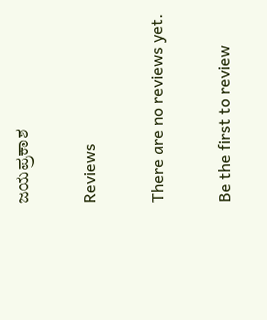ಜಯಪ್ರಕಾಶ

Reviews

There are no reviews yet.

Be the first to review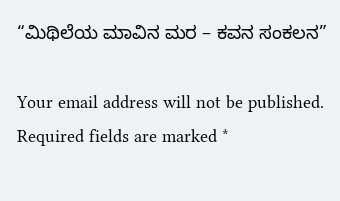“ಮಿಥಿಲೆಯ ಮಾವಿನ ಮರ – ಕವನ ಸಂಕಲನ”

Your email address will not be published. Required fields are marked *